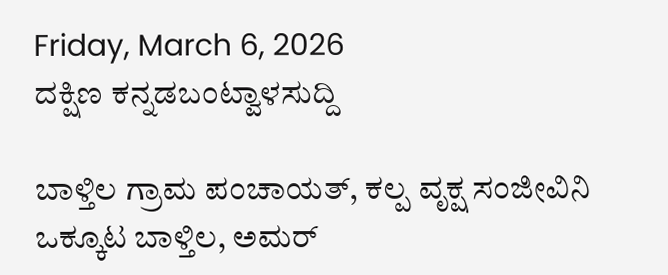Friday, March 6, 2026
ದಕ್ಷಿಣ ಕನ್ನಡಬಂಟ್ವಾಳಸುದ್ದಿ

ಬಾಳ್ತಿಲ ಗ್ರಾಮ ಪಂಚಾಯತ್, ಕಲ್ಪ ವೃಕ್ಷ ಸಂಜೀವಿನಿ ಒಕ್ಕೂಟ ಬಾಳ್ತಿಲ, ಅಮರ್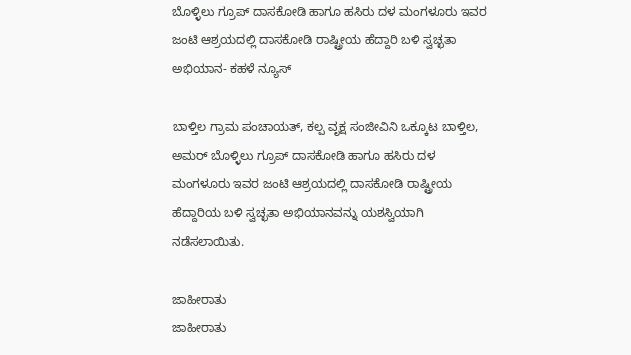ಬೊಳ್ಳಿಲು ಗ್ರೂಪ್ ದಾಸಕೋಡಿ ಹಾಗೂ ಹಸಿರು ದಳ ಮಂಗಳೂರು ಇವರ ಜಂಟಿ ಆಶ್ರಯದಲ್ಲಿ ದಾಸಕೋಡಿ ರಾಷ್ಟ್ರೀಯ ಹೆದ್ದಾರಿ ಬಳಿ ಸ್ವಚ್ಛತಾ ಅಭಿಯಾನ- ಕಹಳೆ ನ್ಯೂಸ್

ಬಾಳ್ತಿಲ ಗ್ರಾಮ ಪಂಚಾಯತ್, ಕಲ್ಪ ವೃಕ್ಷ ಸಂಜೀವಿನಿ ಒಕ್ಕೂಟ ಬಾಳ್ತಿಲ, ಅಮರ್ ಬೊಳ್ಳಿಲು ಗ್ರೂಪ್ ದಾಸಕೋಡಿ ಹಾಗೂ ಹಸಿರು ದಳ ಮಂಗಳೂರು ಇವರ ಜಂಟಿ ಆಶ್ರಯದಲ್ಲಿ ದಾಸಕೋಡಿ ರಾಷ್ಟ್ರೀಯ ಹೆದ್ದಾರಿಯ ಬಳಿ ಸ್ವಚ್ಛತಾ ಅಭಿಯಾನವನ್ನು ಯಶಸ್ವಿಯಾಗಿ ನಡೆಸಲಾಯಿತು.

ಜಾಹೀರಾತು
ಜಾಹೀರಾತು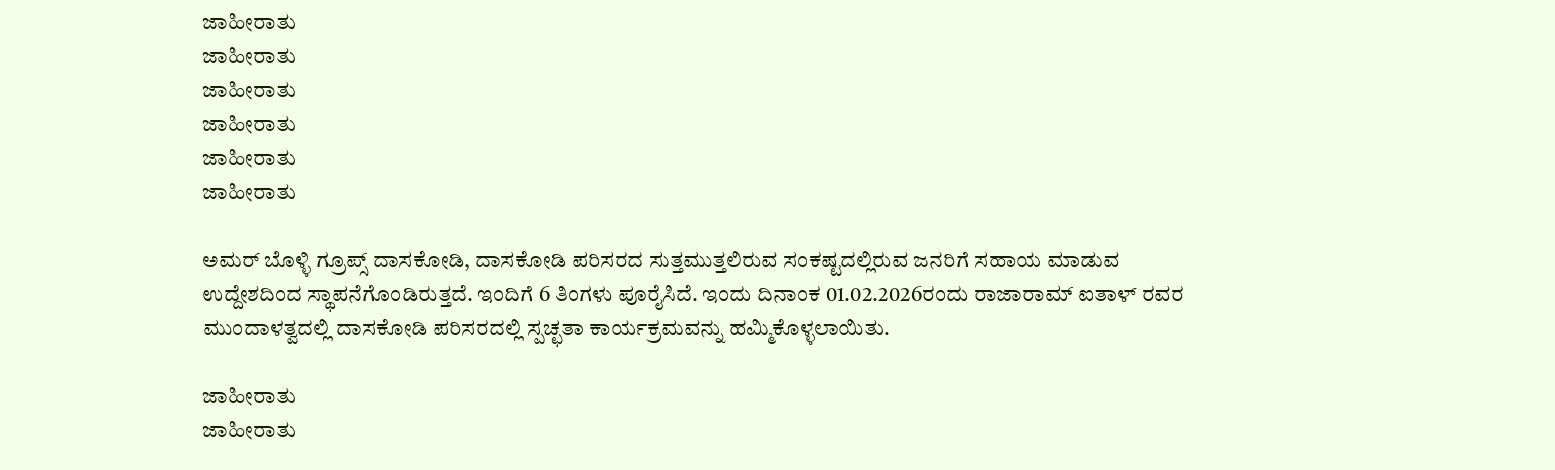ಜಾಹೀರಾತು
ಜಾಹೀರಾತು
ಜಾಹೀರಾತು
ಜಾಹೀರಾತು
ಜಾಹೀರಾತು
ಜಾಹೀರಾತು

ಅಮರ್ ಬೊಳ್ಳಿ ಗ್ರೂಪ್ಸ್ ದಾಸಕೋಡಿ, ದಾಸಕೋಡಿ ಪರಿಸರದ ಸುತ್ತಮುತ್ತಲಿರುವ ಸಂಕಷ್ಟದಲ್ಲಿರುವ ಜನರಿಗೆ ಸಹಾಯ ಮಾಡುವ ಉದ್ದೇಶದಿಂದ ಸ್ಥಾಪನೆಗೊಂಡಿರುತ್ತದೆ. ಇಂದಿಗೆ 6 ತಿಂಗಳು ಪೂರೈಸಿದೆ. ಇಂದು ದಿನಾಂಕ 01.02.2026ರಂದು ರಾಜಾರಾಮ್ ಐತಾಳ್ ರವರ ಮುಂದಾಳತ್ವದಲ್ಲಿ ದಾಸಕೋಡಿ ಪರಿಸರದಲ್ಲಿ ಸ್ಪಚ್ಛತಾ ಕಾರ್ಯಕ್ರಮವನ್ನು ಹಮ್ಮಿಕೊಳ್ಳಲಾಯಿತು.

ಜಾಹೀರಾತು
ಜಾಹೀರಾತು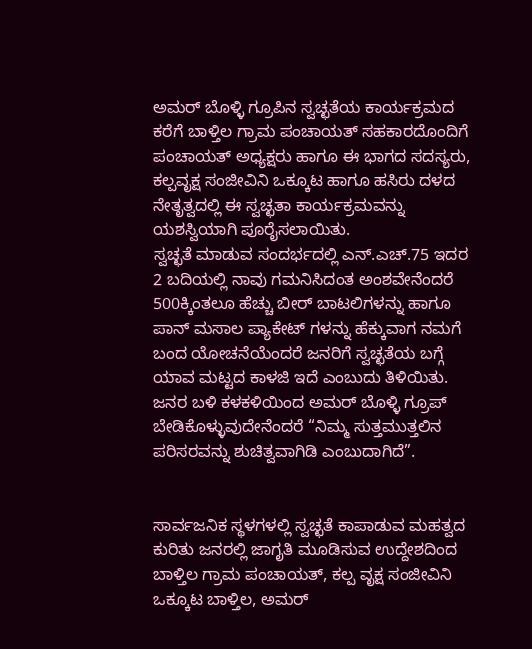ಅಮರ್ ಬೊಳ್ಳಿ ಗ್ರೂಪಿನ ಸ್ವಚ್ಛತೆಯ ಕಾರ್ಯಕ್ರಮದ ಕರೆಗೆ ಬಾಳ್ತಿಲ ಗ್ರಾಮ ಪಂಚಾಯತ್ ಸಹಕಾರದೊಂದಿಗೆ ಪಂಚಾಯತ್ ಅಧ್ಯಕ್ಷರು ಹಾಗೂ ಈ ಭಾಗದ ಸದಸ್ಯರು, ಕಲ್ಪವೃಕ್ಷ ಸಂಜೀವಿನಿ ಒಕ್ಕೂಟ ಹಾಗೂ ಹಸಿರು ದಳದ ನೇತೃತ್ವದಲ್ಲಿ ಈ ಸ್ವಚ್ಛತಾ ಕಾರ್ಯಕ್ರಮವನ್ನು ಯಶಸ್ವಿಯಾಗಿ ಪೂರೈಸಲಾಯಿತು.
ಸ್ವಚ್ಛತೆ ಮಾಡುವ ಸಂದರ್ಭದಲ್ಲಿ ಎನ್.ಎಚ್.75 ಇದರ 2 ಬದಿಯಲ್ಲಿ ನಾವು ಗಮನಿಸಿದಂತ ಅಂಶವೇನೆಂದರೆ 500ಕ್ಕಿಂತಲೂ ಹೆಚ್ಚು ಬೀರ್ ಬಾಟಲಿಗಳನ್ನು ಹಾಗೂ ಪಾನ್ ಮಸಾಲ ಪ್ಯಾಕೇಟ್ ಗಳನ್ನು ಹೆಕ್ಕುವಾಗ ನಮಗೆ ಬಂದ ಯೋಚನೆಯೆಂದರೆ ಜನರಿಗೆ ಸ್ವಚ್ಛತೆಯ ಬಗ್ಗೆ ಯಾವ ಮಟ್ಟದ ಕಾಳಜಿ ಇದೆ ಎಂಬುದು ತಿಳಿಯಿತು. ಜನರ ಬಳಿ ಕಳಕಳಿಯಿಂದ ಅಮರ್ ಬೊಳ್ಳಿ ಗ್ರೂಪ್ ಬೇಡಿಕೊಳ್ಳುವುದೇನೆಂದರೆ “ನಿಮ್ಮ ಸುತ್ತಮುತ್ತಲಿನ ಪರಿಸರವನ್ನು ಶುಚಿತ್ವವಾಗಿಡಿ ಎಂಬುದಾಗಿದೆ”.


ಸಾರ್ವಜನಿಕ ಸ್ಥಳಗಳಲ್ಲಿ ಸ್ವಚ್ಛತೆ ಕಾಪಾಡುವ ಮಹತ್ವದ ಕುರಿತು ಜನರಲ್ಲಿ ಜಾಗೃತಿ ಮೂಡಿಸುವ ಉದ್ದೇಶದಿಂದ ಬಾಳ್ತಿಲ ಗ್ರಾಮ ಪಂಚಾಯತ್, ಕಲ್ಪ ವೃಕ್ಷ ಸಂಜೀವಿನಿ ಒಕ್ಕೂಟ ಬಾಳ್ತಿಲ, ಅಮರ್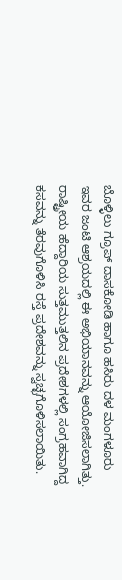ಬೊಳ್ಳಿಲು ಗ್ರೂಪ್ ದಾಸಕೋಡಿ ಹಾಗೂ ಹಸಿರು ದಳ ಮಂಗಳೂರು ಇವರ ಜಂಟಿ ಆಶ್ರಯದಲ್ಲಿ ಈ ಅಭಿಯಾನವನ್ನು ಆಯೋಜಿಸಲಾಗಿತ್ತು. ರಾಷ್ಟ್ರೀಯ ಹೆದ್ದಾರಿಯ ಸುತ್ತಮುತ್ತಲಿನ ಪ್ರದೇಶಗಳಲ್ಲಿ ಸಂಗ್ರಹವಾಗಿದ್ದ ಕಸವನ್ನು ತೆರವುಗೊಳಿಸಿ ರಸ್ತೆ ಪ್ರದೇಶವನ್ನು ಸ್ವಚ್ಛಗೊಳಿಸಲಾಯಿತು.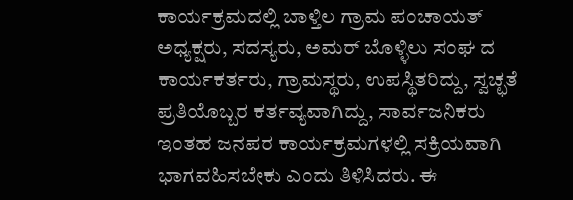ಕಾರ್ಯಕ್ರಮದಲ್ಲಿ ಬಾಳ್ತಿಲ ಗ್ರಾಮ ಪಂಚಾಯತ್ ಅಧ್ಯಕ್ಷರು, ಸದಸ್ಯರು, ಅಮರ್ ಬೊಳ್ಳಿಲು ಸಂಘ ದ ಕಾರ್ಯಕರ್ತರು, ಗ್ರಾಮಸ್ಥರು, ಉಪಸ್ಥಿತರಿದ್ದು, ಸ್ವಚ್ಛತೆ ಪ್ರತಿಯೊಬ್ಬರ ಕರ್ತವ್ಯವಾಗಿದ್ದು, ಸಾರ್ವಜನಿಕರು ಇಂತಹ ಜನಪರ ಕಾರ್ಯಕ್ರಮಗಳಲ್ಲಿ ಸಕ್ರಿಯವಾಗಿ ಭಾಗವಹಿಸಬೇಕು ಎಂದು ತಿಳಿಸಿದರು. ಈ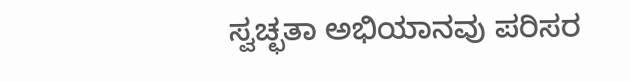ಸ್ವಚ್ಛತಾ ಅಭಿಯಾನವು ಪರಿಸರ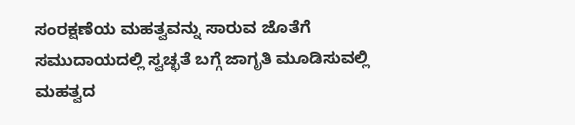ಸಂರಕ್ಷಣೆಯ ಮಹತ್ವವನ್ನು ಸಾರುವ ಜೊತೆಗೆ ಸಮುದಾಯದಲ್ಲಿ ಸ್ವಚ್ಛತೆ ಬಗ್ಗೆ ಜಾಗೃತಿ ಮೂಡಿಸುವಲ್ಲಿ ಮಹತ್ವದ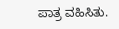ಪಾತ್ರ ವಹಿಸಿತು.